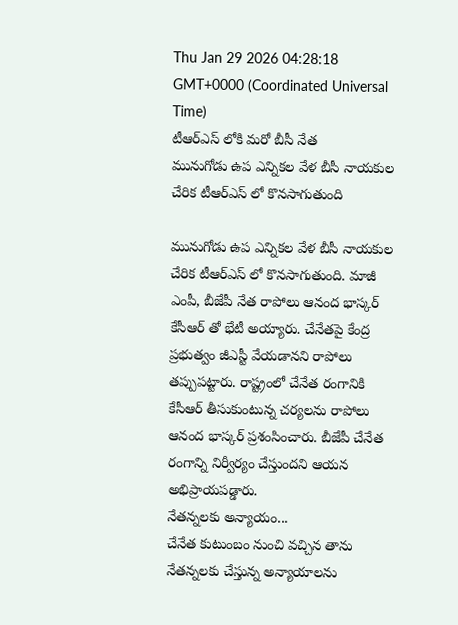Thu Jan 29 2026 04:28:18 GMT+0000 (Coordinated Universal Time)
టీఆర్ఎస్ లోకి మరో బీసీ నేత
మునుగోడు ఉప ఎన్నికల వేళ బీసీ నాయకుల చేరిక టీఆర్ఎస్ లో కొనసాగుతుంది

మునుగోడు ఉప ఎన్నికల వేళ బీసీ నాయకుల చేరిక టీఆర్ఎస్ లో కొనసాగుతుంది. మాజీ ఎంపీ, బీజేపీ నేత రాపోలు ఆనంద భాస్కర్ కేసీఆర్ తో భేటీ అయ్యారు. చేనేతపై కేంద్ర ప్రభుత్వం జీఎస్టీ వేయడానని రాపోలు తప్పుపట్టారు. రాష్ట్రంలో చేనేత రంగానికి కేసీఆర్ తీసుకుంటున్న చర్యలను రాపోలు ఆనంద భాస్కర్ ప్రశంసించారు. బీజేపీ చేనేత రంగాన్ని నిర్వీర్యం చేస్తుందని ఆయన అభిప్రాయపడ్డారు.
నేతన్నలకు అన్యాయం...
చేనేత కుటుంబం నుంచి వచ్చిన తాను నేతన్నలకు చేస్తున్న అన్యాయాలను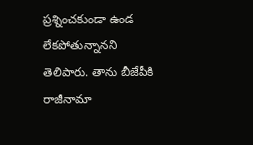ప్రశ్నించకుండా ఉండ లేకపోతున్నానని తెలిపారు. తాను బీజేపీకి రాజీనామా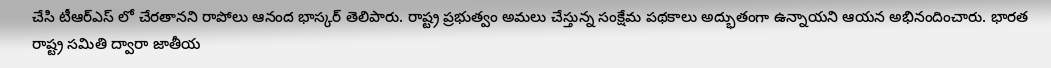చేసి టీఆర్ఎస్ లో చేరతానని రాపోలు ఆనంద భాస్కర్ తెలిపారు. రాష్ట్ర ప్రభుత్వం అమలు చేస్తున్న సంక్షేమ పథకాలు అద్భుతంగా ఉన్నాయని ఆయన అభినందించారు. భారత రాష్ట్ర సమితి ద్వారా జాతీయ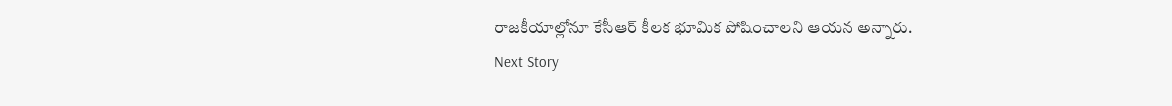రాజకీయాల్లోనూ కేసీఆర్ కీలక భూమిక పోషించాలని ఆయన అన్నారు.
Next Story